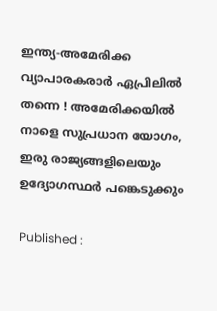ഇന്ത്യ-അമേരിക്ക വ്യാപാരകരാർ ഏപ്രിലിൽ തന്നെ ! അമേരിക്കയിൽ നാളെ സുപ്രധാന യോഗം, ഇരു രാജ്യങ്ങളിലെയും ഉദ്യോഗസ്ഥർ പങ്കെടുക്കും

Published :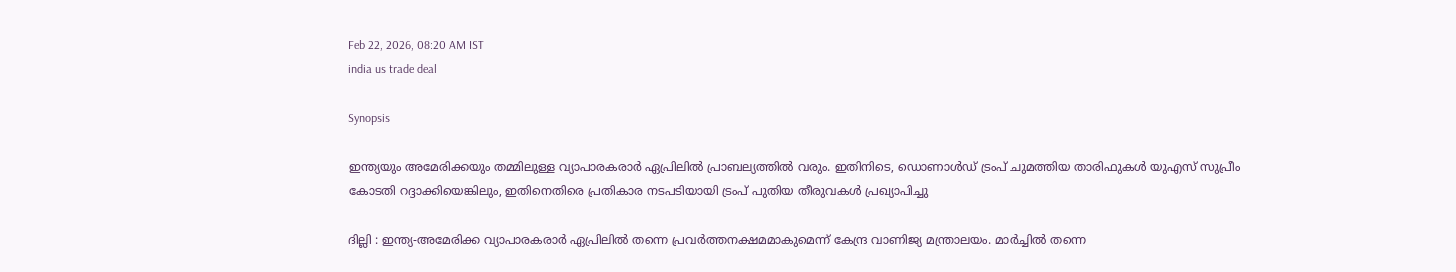Feb 22, 2026, 08:20 AM IST
india us trade deal

Synopsis

ഇന്ത്യയും അമേരിക്കയും തമ്മിലുള്ള വ്യാപാരകരാർ ഏപ്രിലിൽ പ്രാബല്യത്തിൽ വരും. ഇതിനിടെ, ഡൊണാൾഡ് ട്രംപ് ചുമത്തിയ താരിഫുകൾ യുഎസ് സുപ്രീം കോടതി റദ്ദാക്കിയെങ്കിലും, ഇതിനെതിരെ പ്രതികാര നടപടിയായി ട്രംപ് പുതിയ തീരുവകൾ പ്രഖ്യാപിച്ചു

ദില്ലി : ഇന്ത്യ-അമേരിക്ക വ്യാപാരകരാർ ഏപ്രിലിൽ തന്നെ പ്രവർത്തനക്ഷമമാകുമെന്ന് കേന്ദ്ര വാണിജ്യ മന്ത്രാലയം. മാർച്ചിൽ തന്നെ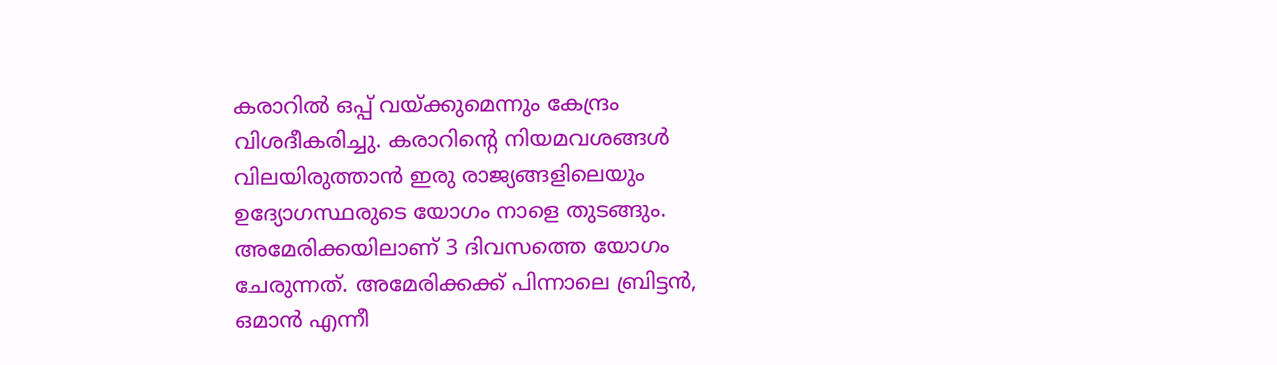കരാറിൽ ഒപ്പ് വയ്ക്കുമെന്നും കേന്ദ്രം വിശദീകരിച്ചു. കരാറിന്റെ നിയമവശങ്ങൾ വിലയിരുത്താൻ ഇരു രാജ്യങ്ങളിലെയും ഉദ്യോഗസ്ഥരുടെ യോഗം നാളെ തുടങ്ങും. അമേരിക്കയിലാണ് 3 ദിവസത്തെ യോഗം ചേരുന്നത്. അമേരിക്കക്ക് പിന്നാലെ ബ്രിട്ടൻ, ഒമാൻ എന്നീ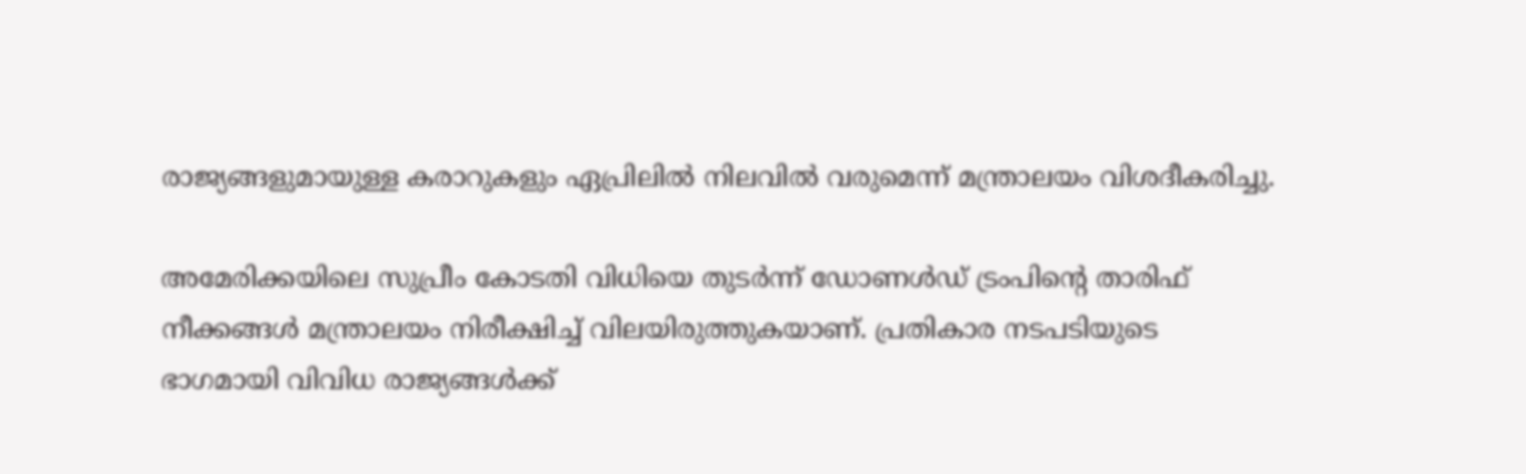രാജ്യങ്ങളുമായുള്ള കരാറുകളും ഏപ്രിലിൽ നിലവിൽ വരുമെന്ന് മന്ത്രാലയം വിശദീകരിച്ചു.

അമേരിക്കയിലെ സുപ്രീം കോടതി വിധിയെ തുടർന്ന് ഡോണൾഡ് ട്രംപിന്റെ താരിഫ് നീക്കങ്ങൾ മന്ത്രാലയം നിരീക്ഷിച്ച് വിലയിരുത്തുകയാണ്. പ്രതികാര നടപടിയുടെ ഭാഗമായി വിവിധ രാജ്യങ്ങൾക്ക്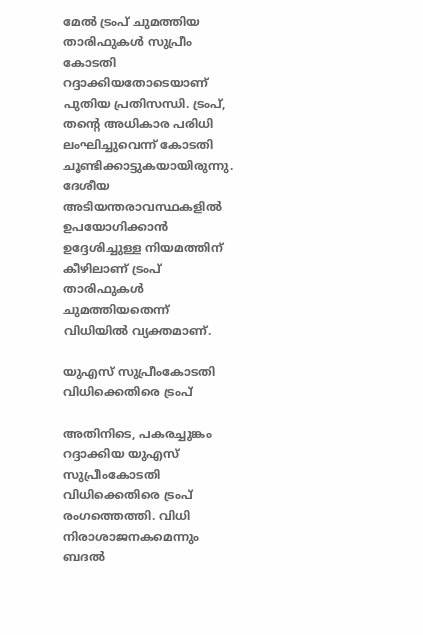മേൽ ട്രംപ് ചുമത്തിയ താരിഫുകൾ സുപ്രീം കോടതി റദ്ദാക്കിയതോടെയാണ് പുതിയ പ്രതിസന്ധി. ട്രംപ്, തന്റെ അധികാര പരിധി ലംഘിച്ചുവെന്ന് കോടതി ചൂണ്ടിക്കാട്ടുകയായിരുന്നു. ദേശീയ അടിയന്തരാവസ്ഥകളിൽ ഉപയോഗിക്കാൻ ഉദ്ദേശിച്ചുള്ള നിയമത്തിന് കീഴിലാണ് ട്രംപ് താരിഫുകൾ ചുമത്തിയതെന്ന് വിധിയിൽ വ്യക്തമാണ്.

യുഎസ് സുപ്രീംകോടതി വിധിക്കെതിരെ ട്രംപ്

അതിനിടെ, പകരച്ചുങ്കം റദ്ദാക്കിയ യുഎസ് സുപ്രീംകോടതി വിധിക്കെതിരെ ട്രംപ് രംഗത്തെത്തി. വിധി നിരാശാജനകമെന്നും ബദൽ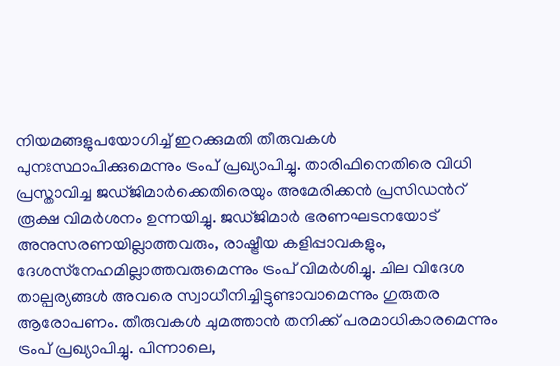നിയമങ്ങളുപയോഗിച്ച് ഇറക്കുമതി തീരുവകൾ പുനഃസ്ഥാപിക്കുമെന്നും ട്രംപ് പ്രഖ്യാപിച്ചു. താരിഫിനെതിരെ വിധി പ്രസ്താവിച്ച ജഡ്ജിമാർക്കെതിരെയും അമേരിക്കൻ പ്രസിഡന്‍റ് രൂക്ഷ വിമർശനം ഉന്നയിച്ചു. ജഡ്ജിമാർ ഭരണഘടനയോട് അനുസരണയില്ലാത്തവരും, രാഷ്ട്രീയ കളിപ്പാവകളും, ദേശസ്‌നേഹമില്ലാത്തവരുമെന്നും ട്രംപ് വിമർശിച്ചു. ചില വിദേശ താല്പര്യങ്ങൾ അവരെ സ്വാധീനിച്ചിട്ടുണ്ടാവാമെന്നും ഗുരുതര ആരോപണം. തീരുവകൾ ചുമത്താൻ തനിക്ക് പരമാധികാരമെന്നും ട്രംപ് പ്രഖ്യാപിച്ചു. പിന്നാലെ,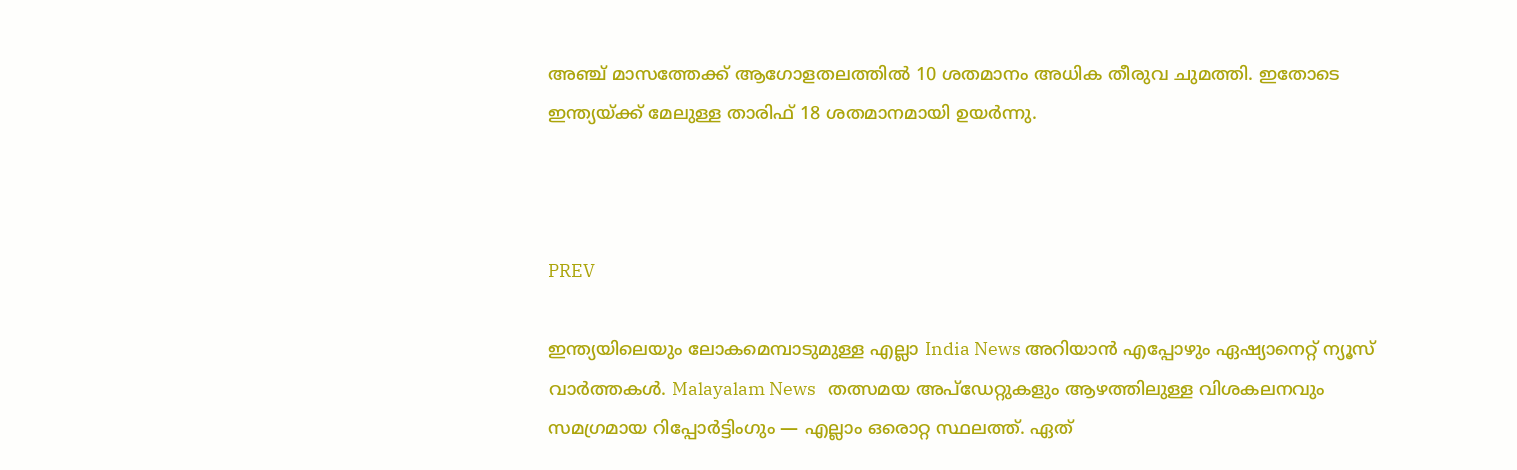അഞ്ച് മാസത്തേക്ക് ആഗോളതലത്തിൽ 10 ശതമാനം അധിക തീരുവ ചുമത്തി. ഇതോടെ ഇന്ത്യയ്ക്ക് മേലുള്ള താരിഫ് 18 ശതമാനമായി ഉയർന്നു.



PREV

ഇന്ത്യയിലെയും ലോകമെമ്പാടുമുള്ള എല്ലാ India News അറിയാൻ എപ്പോഴും ഏഷ്യാനെറ്റ് ന്യൂസ് വാർത്തകൾ. Malayalam News   തത്സമയ അപ്‌ഡേറ്റുകളും ആഴത്തിലുള്ള വിശകലനവും സമഗ്രമായ റിപ്പോർട്ടിംഗും — എല്ലാം ഒരൊറ്റ സ്ഥലത്ത്. ഏത്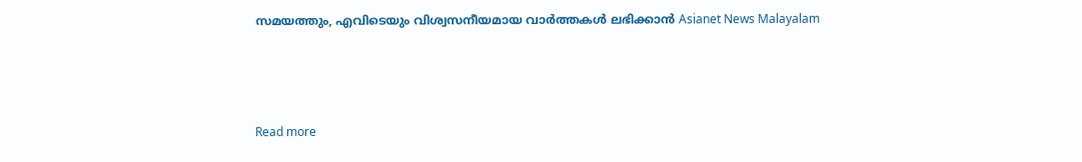സമയത്തും, എവിടെയും വിശ്വസനീയമായ വാർത്തകൾ ലഭിക്കാൻ Asianet News Malayalam



Read more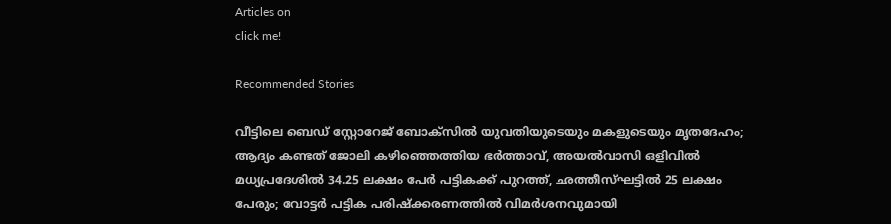Articles on
click me!

Recommended Stories

വീട്ടിലെ ബെഡ് സ്റ്റോറേജ് ബോക്സിൽ യുവതിയുടെയും മകളുടെയും മൃതദേഹം; ആദ്യം കണ്ടത് ജോലി കഴിഞ്ഞെത്തിയ ഭർത്താവ്, അയൽവാസി ഒളിവിൽ
മധ്യപ്രദേശിൽ 34.25 ലക്ഷം പേർ പട്ടികക്ക് പുറത്ത്, ഛത്തീസ്ഘട്ടിൽ 25 ലക്ഷം പേരും; വോട്ടർ പട്ടിക പരിഷ്ക്കരണത്തിൽ വിമർശനവുമായി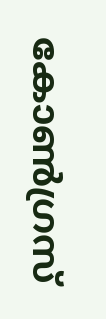കോൺഗ്രസ്